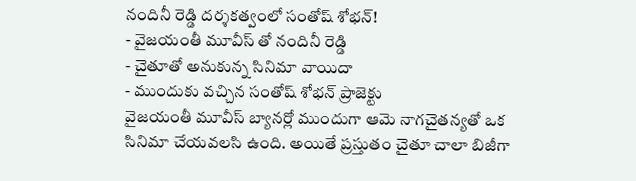నందినీ రెడ్డి దర్శకత్వంలో సంతోష్ శోభన్!
- వైజయంతీ మూవీస్ తో నందినీ రెడ్డి
- చైతూతో అనుకున్న సినిమా వాయిదా
- ముందుకు వచ్చిన సంతోష్ శోభన్ ప్రాజెక్టు
వైజయంతీ మూవీస్ బ్యానర్లో ముందుగా ఆమె నాగచైతన్యతో ఒక సినిమా చేయవలసి ఉంది. అయితే ప్రస్తుతం చైతూ చాలా బిజీగా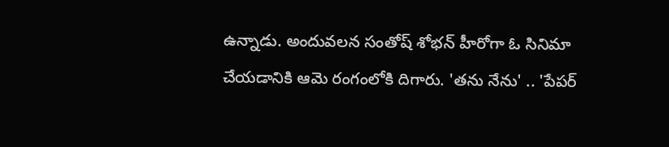ఉన్నాడు. అందువలన సంతోష్ శోభన్ హీరోగా ఓ సినిమా చేయడానికి ఆమె రంగంలోకి దిగారు. 'తను నేను' .. 'పేపర్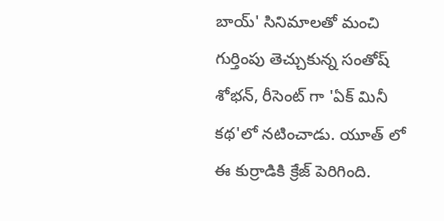బాయ్' సినిమాలతో మంచి గుర్తింపు తెచ్చుకున్న సంతోష్ శోభన్, రీసెంట్ గా 'ఏక్ మినీ కథ'లో నటించాడు. యూత్ లో ఈ కుర్రాడికి క్రేజ్ పెరిగింది.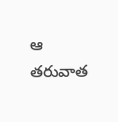ఆ తరువాత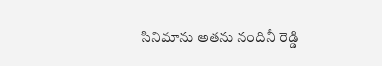సినిమాను అతను నందినీ రెడ్డి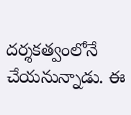దర్శకత్వంలోనే చేయనున్నాడు. ఈ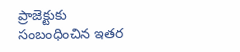ప్రాజెక్టుకు సంబంధించిన ఇతర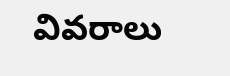వివరాలు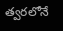త్వరలోనే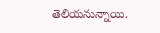తెలియనున్నాయి.